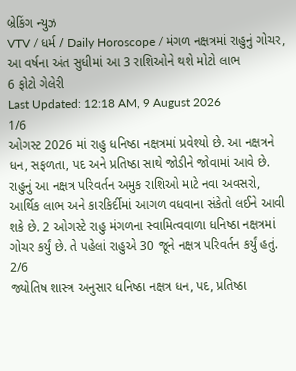બ્રેકિંગ ન્યુઝ
VTV / ધર્મ / Daily Horoscope / મંગળ નક્ષત્રમાં રાહુનું ગોચર, આ વર્ષના અંત સુધીમાં આ 3 રાશિઓને થશે મોટો લાભ
6 ફોટો ગેલેરી
Last Updated: 12:18 AM, 9 August 2026
1/6
ઓગસ્ટ 2026 માં રાહુ ધનિષ્ઠા નક્ષત્રમાં પ્રવેશ્યો છે. આ નક્ષત્રને ધન, સફળતા, પદ અને પ્રતિષ્ઠા સાથે જોડીને જોવામાં આવે છે. રાહુનું આ નક્ષત્ર પરિવર્તન અમુક રાશિઓ માટે નવા અવસરો, આર્થિક લાભ અને કારકિર્દીમાં આગળ વધવાના સંકેતો લઈને આવી શકે છે. 2 ઓગસ્ટે રાહુ મંગળના સ્વામિત્વવાળા ધનિષ્ઠા નક્ષત્રમાં ગોચર કર્યું છે. તે પહેલાં રાહુએ 30 જૂને નક્ષત્ર પરિવર્તન કર્યું હતું.
2/6
જ્યોતિષ શાસ્ત્ર અનુસાર ધનિષ્ઠા નક્ષત્ર ધન, પદ, પ્રતિષ્ઠા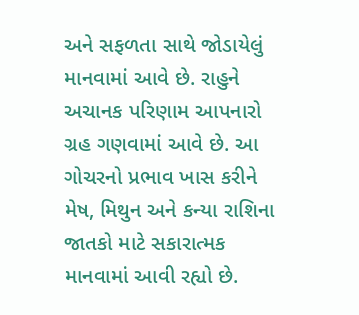અને સફળતા સાથે જોડાયેલું માનવામાં આવે છે. રાહુને અચાનક પરિણામ આપનારો ગ્રહ ગણવામાં આવે છે. આ ગોચરનો પ્રભાવ ખાસ કરીને મેષ, મિથુન અને કન્યા રાશિના જાતકો માટે સકારાત્મક માનવામાં આવી રહ્યો છે.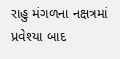રાહુ મંગળના નક્ષત્રમાં પ્રવેશ્યા બાદ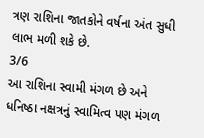ત્રણ રાશિના જાતકોને વર્ષના અંત સુધી લાભ મળી શકે છે.
3/6
આ રાશિના સ્વામી મંગળ છે અને ધનિષ્ઠા નક્ષત્રનું સ્વામિત્વ પણ મંગળ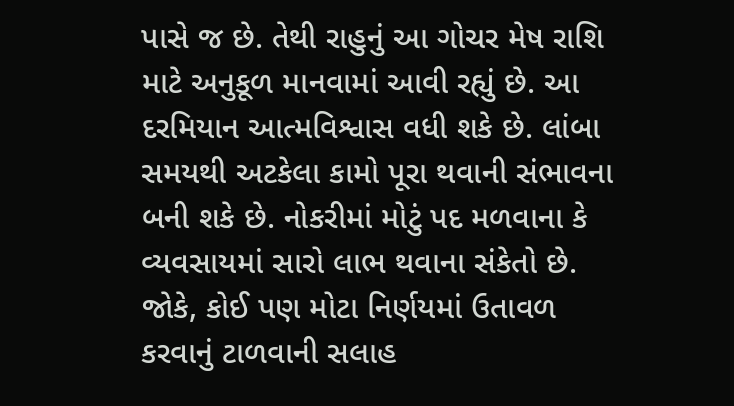પાસે જ છે. તેથી રાહુનું આ ગોચર મેષ રાશિ માટે અનુકૂળ માનવામાં આવી રહ્યું છે. આ દરમિયાન આત્મવિશ્વાસ વધી શકે છે. લાંબા સમયથી અટકેલા કામો પૂરા થવાની સંભાવના બની શકે છે. નોકરીમાં મોટું પદ મળવાના કે વ્યવસાયમાં સારો લાભ થવાના સંકેતો છે. જોકે, કોઈ પણ મોટા નિર્ણયમાં ઉતાવળ કરવાનું ટાળવાની સલાહ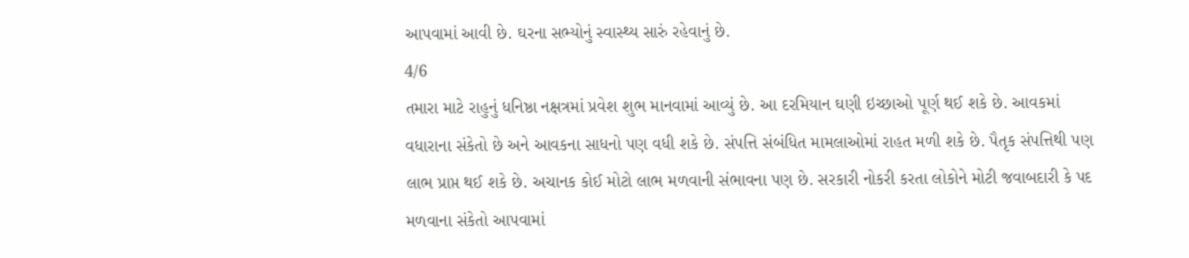આપવામાં આવી છે. ઘરના સભ્યોનું સ્વાસ્થ્ય સારું રહેવાનું છે.
4/6
તમારા માટે રાહુનું ધનિષ્ઠા નક્ષત્રમાં પ્રવેશ શુભ માનવામાં આવ્યું છે. આ દરમિયાન ઘણી ઇચ્છાઓ પૂર્ણ થઈ શકે છે. આવકમાં વધારાના સંકેતો છે અને આવકના સાધનો પણ વધી શકે છે. સંપત્તિ સંબંધિત મામલાઓમાં રાહત મળી શકે છે. પૈતૃક સંપત્તિથી પણ લાભ પ્રાપ્ત થઈ શકે છે. અચાનક કોઈ મોટો લાભ મળવાની સંભાવના પણ છે. સરકારી નોકરી કરતા લોકોને મોટી જવાબદારી કે પદ મળવાના સંકેતો આપવામાં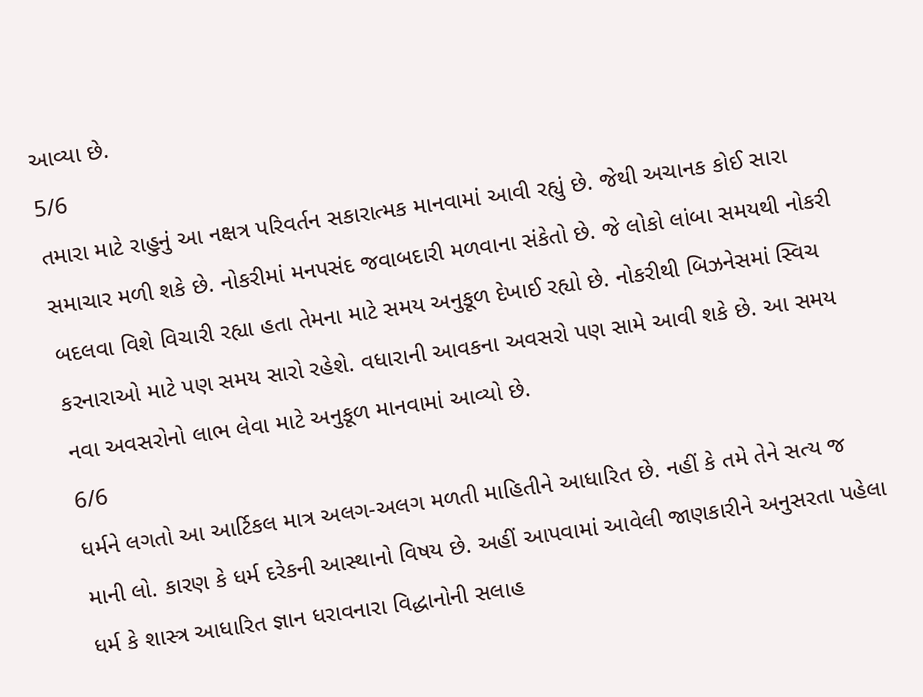આવ્યા છે.
5/6
તમારા માટે રાહુનું આ નક્ષત્ર પરિવર્તન સકારાત્મક માનવામાં આવી રહ્યું છે. જેથી અચાનક કોઈ સારા સમાચાર મળી શકે છે. નોકરીમાં મનપસંદ જવાબદારી મળવાના સંકેતો છે. જે લોકો લાંબા સમયથી નોકરી બદલવા વિશે વિચારી રહ્યા હતા તેમના માટે સમય અનુકૂળ દેખાઈ રહ્યો છે. નોકરીથી બિઝનેસમાં સ્વિચ કરનારાઓ માટે પણ સમય સારો રહેશે. વધારાની આવકના અવસરો પણ સામે આવી શકે છે. આ સમય નવા અવસરોનો લાભ લેવા માટે અનુકૂળ માનવામાં આવ્યો છે.
6/6
ધર્મને લગતો આ આર્ટિકલ માત્ર અલગ-અલગ મળતી માહિતીને આધારિત છે. નહીં કે તમે તેને સત્ય જ માની લો. કારણ કે ધર્મ દરેકની આસ્થાનો વિષય છે. અહીં આપવામાં આવેલી જાણકારીને અનુસરતા પહેલા ધર્મ કે શાસ્ત્ર આધારિત જ્ઞાન ધરાવનારા વિદ્ધાનોની સલાહ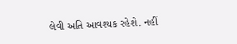લેવી અતિ આવશ્યક રહેશે. નહીં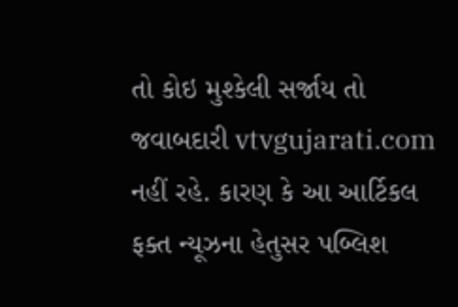તો કોઇ મુશ્કેલી સર્જાય તો જવાબદારી vtvgujarati.com નહીં રહે. કારણ કે આ આર્ટિકલ ફક્ત ન્યૂઝના હેતુસર પબ્લિશ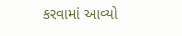કરવામાં આવ્યો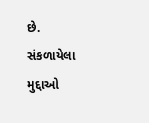છે.
સંકળાયેલા મુદ્દાઓ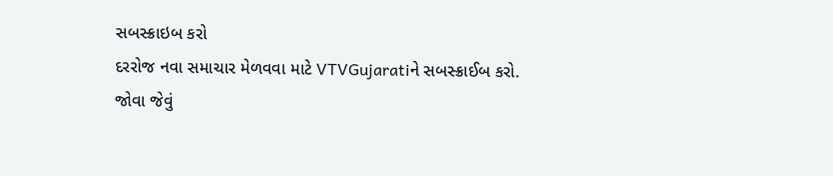સબસ્ક્રાઇબ કરો
દરરોજ નવા સમાચાર મેળવવા માટે VTVGujaratiને સબસ્ક્રાઈબ કરો.
જોવા જેવું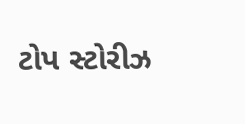ટોપ સ્ટોરીઝ